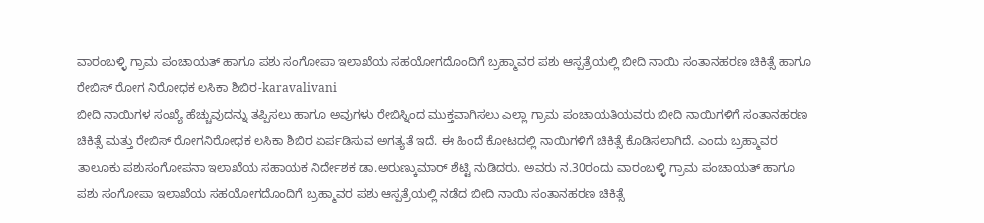ವಾರಂಬಳ್ಳಿ ಗ್ರಾಮ ಪಂಚಾಯತ್ ಹಾಗೂ ಪಶು ಸಂಗೋಪಾ ಇಲಾಖೆಯ ಸಹಯೋಗದೊಂದಿಗೆ ಬ್ರಹ್ಮಾವರ ಪಶು ಆಸ್ಪತ್ರೆಯಲ್ಲಿ ಬೀದಿ ನಾಯಿ ಸಂತಾನಹರಣ ಚಿಕಿತ್ಸೆ ಹಾಗೂ ರೇಬಿಸ್ ರೋಗ ನಿರೋಧಕ ಲಸಿಕಾ ಶಿಬಿರ-karavalivani
ಬೀದಿ ನಾಯಿಗಳ ಸಂಖ್ಯೆ ಹೆಚ್ಚುವುದನ್ನು ತಪ್ಪಿಸಲು ಹಾಗೂ ಅವುಗಳು ರೇಬಿಸ್ನಿಂದ ಮುಕ್ತವಾಗಿಸಲು ಎಲ್ಲಾ ಗ್ರಾಮ ಪಂಚಾಯತಿಯವರು ಬೀದಿ ನಾಯಿಗಳಿಗೆ ಸಂತಾನಹರಣ ಚಿಕಿತ್ಸೆ ಮತ್ತು ರೇಬಿಸ್ ರೋಗನಿರೋಧಕ ಲಸಿಕಾ ಶಿಬಿರ ಏರ್ಪಡಿಸುವ ಅಗತ್ಯತೆ ಇದೆ. ಈ ಹಿಂದೆ ಕೋಟದಲ್ಲಿ ನಾಯಿಗಳಿಗೆ ಚಿಕಿತ್ಸೆ ಕೊಡಿಸಲಾಗಿದೆ. ಎಂದು ಬ್ರಹ್ಮಾವರ ತಾಲೂಕು ಪಶುಸಂಗೋಪನಾ ಇಲಾಖೆಯ ಸಹಾಯಕ ನಿರ್ದೇಶಕ ಡಾ.ಅರುಣ್ಕುಮಾರ್ ಶೆಟ್ಟಿ ನುಡಿದರು. ಅವರು ನ.30ರಂದು ವಾರಂಬಳ್ಳಿ ಗ್ರಾಮ ಪಂಚಾಯತ್ ಹಾಗೂ ಪಶು ಸಂಗೋಪಾ ಇಲಾಖೆಯ ಸಹಯೋಗದೊಂದಿಗೆ ಬ್ರಹ್ಮಾವರ ಪಶು ಆಸ್ಪತ್ರೆಯಲ್ಲಿ ನಡೆದ ಬೀದಿ ನಾಯಿ ಸಂತಾನಹರಣ ಚಿಕಿತ್ಸೆ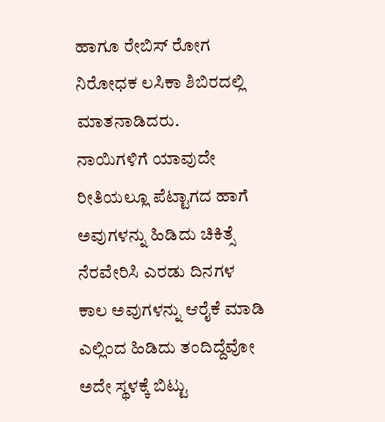ಹಾಗೂ ರೇಬಿಸ್ ರೋಗ ನಿರೋಧಕ ಲಸಿಕಾ ಶಿಬಿರದಲ್ಲಿ ಮಾತನಾಡಿದರು.
ನಾಯಿಗಳಿಗೆ ಯಾವುದೇ ರೀತಿಯಲ್ಲೂ ಪೆಟ್ಟಾಗದ ಹಾಗೆ ಅವುಗಳನ್ನು ಹಿಡಿದು ಚಿಕಿತ್ಸೆ ನೆರವೇರಿಸಿ ಎರಡು ದಿನಗಳ ಕಾಲ ಅವುಗಳನ್ನು ಆರೈಕೆ ಮಾಡಿ ಎಲ್ಲಿಂದ ಹಿಡಿದು ತಂದಿದ್ದೆವೋ ಅದೇ ಸ್ಥಳಕ್ಕೆ ಬಿಟ್ಟು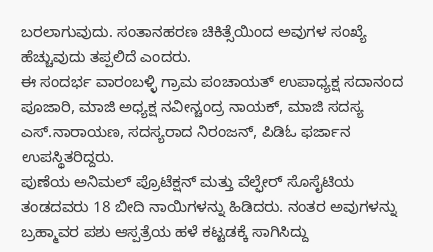ಬರಲಾಗುವುದು. ಸಂತಾನಹರಣ ಚಿಕಿತ್ಸೆಯಿಂದ ಅವುಗಳ ಸಂಖ್ಯೆ ಹೆಚ್ಚುವುದು ತಪ್ಪಲಿದೆ ಎಂದರು.
ಈ ಸಂದರ್ಭ ವಾರಂಬಳ್ಳಿ ಗ್ರಾಮ ಪಂಚಾಯತ್ ಉಪಾಧ್ಯಕ್ಷ ಸದಾನಂದ ಪೂಜಾರಿ, ಮಾಜಿ ಅಧ್ಯಕ್ಷ ನವೀನ್ಚಂದ್ರ ನಾಯಕ್, ಮಾಜಿ ಸದಸ್ಯ ಎಸ್.ನಾರಾಯಣ, ಸದಸ್ಯರಾದ ನಿರಂಜನ್, ಪಿಡಿಓ ಫರ್ಜಾನ ಉಪಸ್ಥಿತರಿದ್ದರು.
ಪುಣೆಯ ಅನಿಮಲ್ ಪ್ರೊಟೆಕ್ಷನ್ ಮತ್ತು ವೆಲ್ಫೇರ್ ಸೊಸೈಟಿಯ ತಂಡದವರು 18 ಬೀದಿ ನಾಯಿಗಳನ್ನು ಹಿಡಿದರು. ನಂತರ ಅವುಗಳನ್ನು ಬ್ರಹ್ಮಾವರ ಪಶು ಆಸ್ಪತ್ರೆಯ ಹಳೆ ಕಟ್ಟಡಕ್ಕೆ ಸಾಗಿಸಿದ್ದು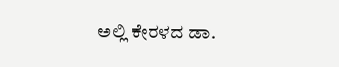ಅಲ್ಲಿ ಕೇರಳದ ಡಾ.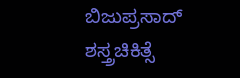ಬಿಜುಪ್ರಸಾದ್ ಶಸ್ತ್ರಚಿಕಿತ್ಸೆ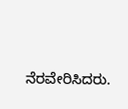ನೆರವೇರಿಸಿದರು.